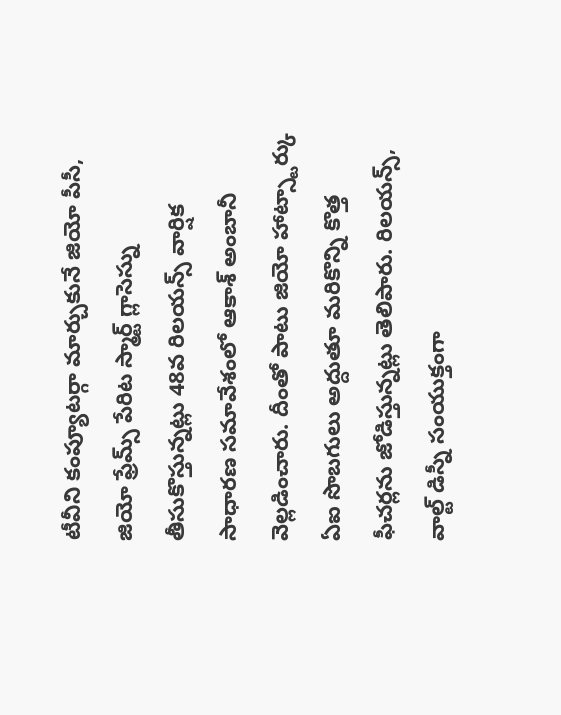టీవీని కంప్యూటర్గా మార్చుకునే జియో పీసీ, జియో ఫ్రేమ్స్ పేరిట స్మార్ట్ గ్లాసెస్ను తీసుకొస్తున్నట్లు 48వ రిలయన్స్ వార్షిక సాధారణ సమావేశంలో ఆకాశ్ అంబానీ వెల్లడించారు. దీంతో పాటు జియో హాట్స్టార్కు ఏఐ సొబగులు అద్దుతూ మరికొన్ని కొత్త ఫీచర్లను జోడిస్తున్నట్లు తెలిపారు. రిలయన్స్, వాల్ట్ డిస్నీ సంయుక్తంగా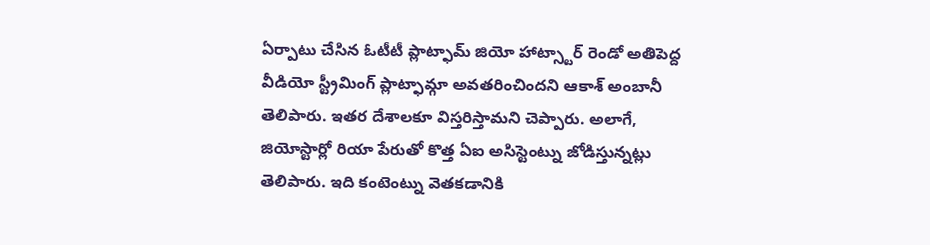ఏర్పాటు చేసిన ఓటీటీ ప్లాట్ఫామ్ జియో హాట్స్టార్ రెండో అతిపెద్ద వీడియో స్ట్రీమింగ్ ప్లాట్ఫామ్గా అవతరించిందని ఆకాశ్ అంబానీ తెలిపారు. ఇతర దేశాలకూ విస్తరిస్తామని చెప్పారు. అలాగే, జియోస్టార్లో రియా పేరుతో కొత్త ఏఐ అసిస్టెంట్ను జోడిస్తున్నట్లు తెలిపారు. ఇది కంటెంట్ను వెతకడానికి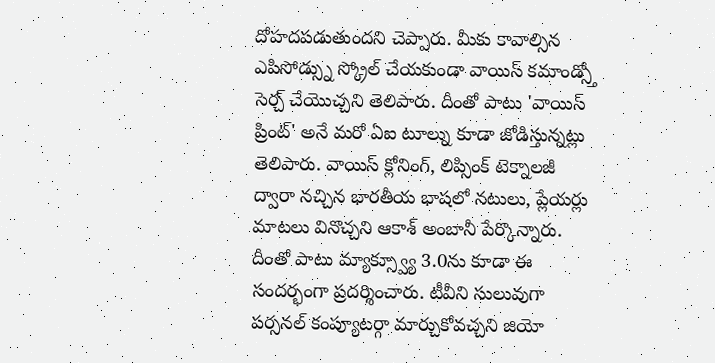దోహదపడుతుందని చెప్పారు. మీకు కావాల్సిన ఎపిసోడ్స్ను స్క్రోల్ చేయకుండా వాయిస్ కమాండ్స్తో సెర్చ్ చేయొచ్చని తెలిపారు. దీంతో పాటు 'వాయిస్ ప్రింట్' అనే మరో ఏఐ టూల్ను కూడా జోడిస్తున్నట్లు తెలిపారు. వాయిస్ క్లోనింగ్, లిప్సింక్ టెక్నాలజీ ద్వారా నచ్చిన భారతీయ భాషలో నటులు, ప్లేయర్లు మాటలు వినొచ్చని ఆకాశ్ అంబానీ పేర్కొన్నారు. దీంతో పాటు మ్యాక్స్వ్యూ 3.0ను కూడా ఈ సందర్భంగా ప్రదర్శించారు. టీవీని సులువుగా పర్సనల్ కంప్యూటర్గా మార్చుకోవచ్చని జియో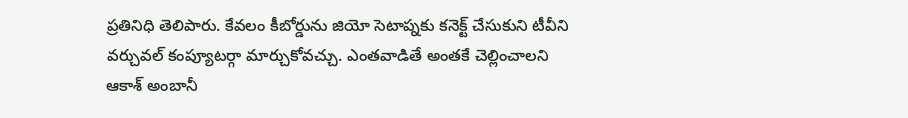ప్రతినిధి తెలిపారు. కేవలం కీబోర్డును జియో సెటాప్నకు కనెక్ట్ చేసుకుని టీవీని వర్చువల్ కంప్యూటర్గా మార్చుకోవచ్చు. ఎంతవాడితే అంతకే చెల్లించాలని ఆకాశ్ అంబానీ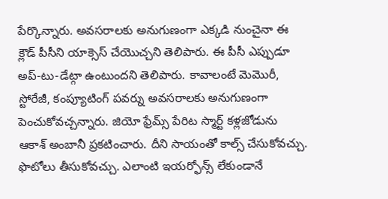పేర్కొన్నారు. అవసరాలకు అనుగుణంగా ఎక్కడి నుంచైనా ఈ క్లౌడ్ పీసీని యాక్సెస్ చేయొచ్చని తెలిపారు. ఈ పీసీ ఎప్పుడూ అప్-టు-డేట్గా ఉంటుందని తెలిపారు. కావాలంటే మెమొరీ, స్టోరేజీ, కంప్యూటింగ్ పవర్ను అవసరాలకు అనుగుణంగా పెంచుకోవచ్చన్నారు. జియో ఫ్రేమ్స్ పేరిట స్మార్ట్ కళ్లజోడును ఆకాశ్ అంబానీ ప్రకటించారు. దీని సాయంతో కాల్స్ చేసుకోవచ్చు. ఫొటోలు తీసుకోవచ్చు. ఎలాంటి ఇయర్ఫోన్స్ లేకుండానే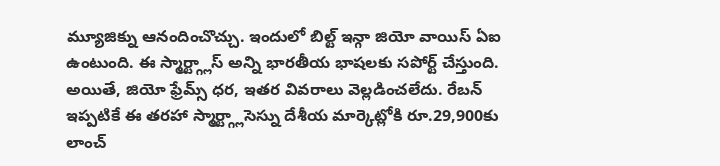మ్యూజిక్ను ఆనందించొచ్చు. ఇందులో బిల్ట్ ఇన్గా జియో వాయిస్ ఏఐ ఉంటుంది. ఈ స్మార్ట్గ్లాస్ అన్ని భారతీయ భాషలకు సపోర్ట్ చేస్తుంది. అయితే, జియో ఫ్రేమ్స్ ధర, ఇతర వివరాలు వెల్లడించలేదు. రేబన్ ఇప్పటికే ఈ తరహా స్మార్ట్గ్లాసెస్ను దేశీయ మార్కెట్లోకి రూ.29,900కు లాంచ్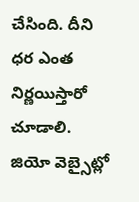చేసింది. దీని ధర ఎంత నిర్ణయిస్తారో చూడాలి. జియో వెబ్సైట్లో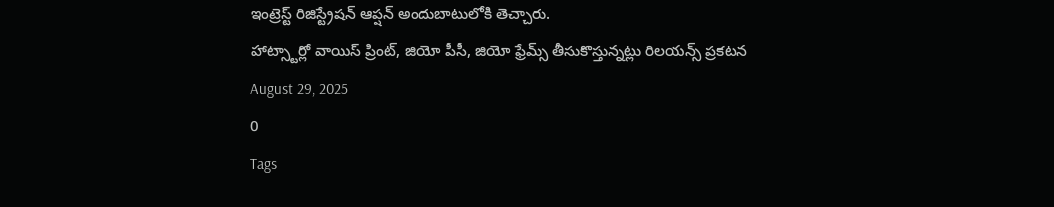ఇంట్రెస్ట్ రిజిస్ట్రేషన్ ఆప్షన్ అందుబాటులోకి తెచ్చారు.
హాట్స్టార్లో వాయిస్ ప్రింట్, జియో పీసీ, జియో ఫ్రేమ్స్ తీసుకొస్తున్నట్లు రిలయన్స్ ప్రకటన
August 29, 2025
0
Tags